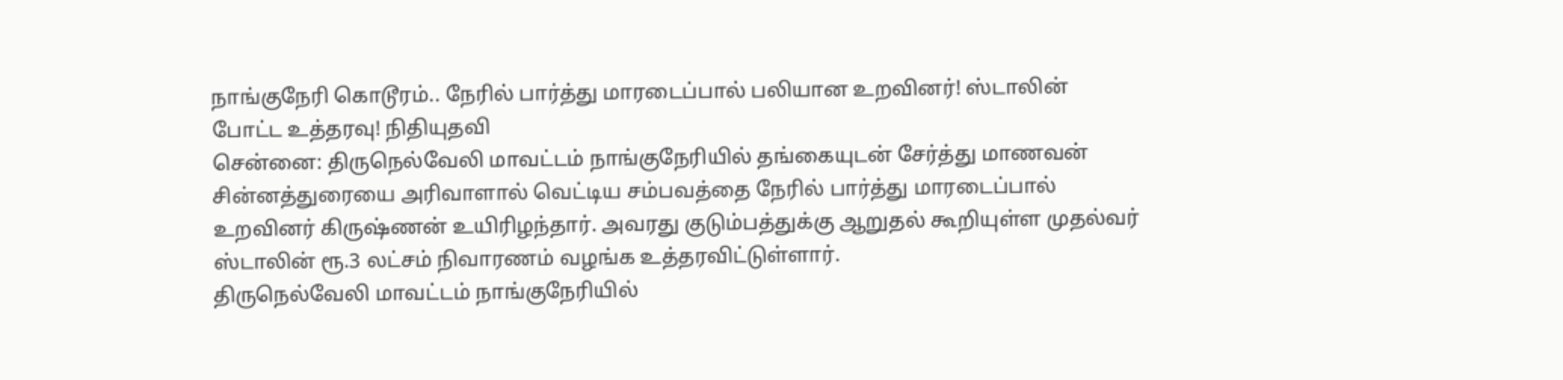நாங்குநேரி கொடூரம்.. நேரில் பார்த்து மாரடைப்பால் பலியான உறவினர்! ஸ்டாலின் போட்ட உத்தரவு! நிதியுதவி
சென்னை: திருநெல்வேலி மாவட்டம் நாங்குநேரியில் தங்கையுடன் சேர்த்து மாணவன் சின்னத்துரையை அரிவாளால் வெட்டிய சம்பவத்தை நேரில் பார்த்து மாரடைப்பால் உறவினர் கிருஷ்ணன் உயிரிழந்தார். அவரது குடும்பத்துக்கு ஆறுதல் கூறியுள்ள முதல்வர் ஸ்டாலின் ரூ.3 லட்சம் நிவாரணம் வழங்க உத்தரவிட்டுள்ளார்.
திருநெல்வேலி மாவட்டம் நாங்குநேரியில்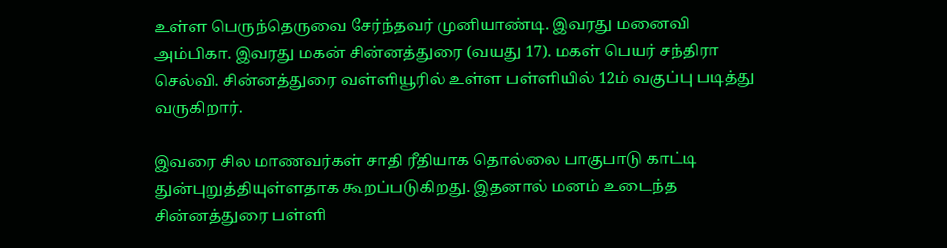உள்ள பெருந்தெருவை சேர்ந்தவர் முனியாண்டி. இவரது மனைவி அம்பிகா. இவரது மகன் சின்னத்துரை (வயது 17). மகள் பெயர் சந்திரா செல்வி. சின்னத்துரை வள்ளியூரில் உள்ள பள்ளியில் 12ம் வகுப்பு படித்து வருகிறார்.

இவரை சில மாணவர்கள் சாதி ரீதியாக தொல்லை பாகுபாடு காட்டி துன்புறுத்தியுள்ளதாக கூறப்படுகிறது. இதனால் மனம் உடைந்த சின்னத்துரை பள்ளி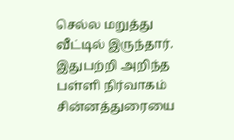செல்ல மறுத்து வீட்டில் இருந்தார். இதுபற்றி அறிந்த பள்ளி நிர்வாகம் சின்னத்துரையை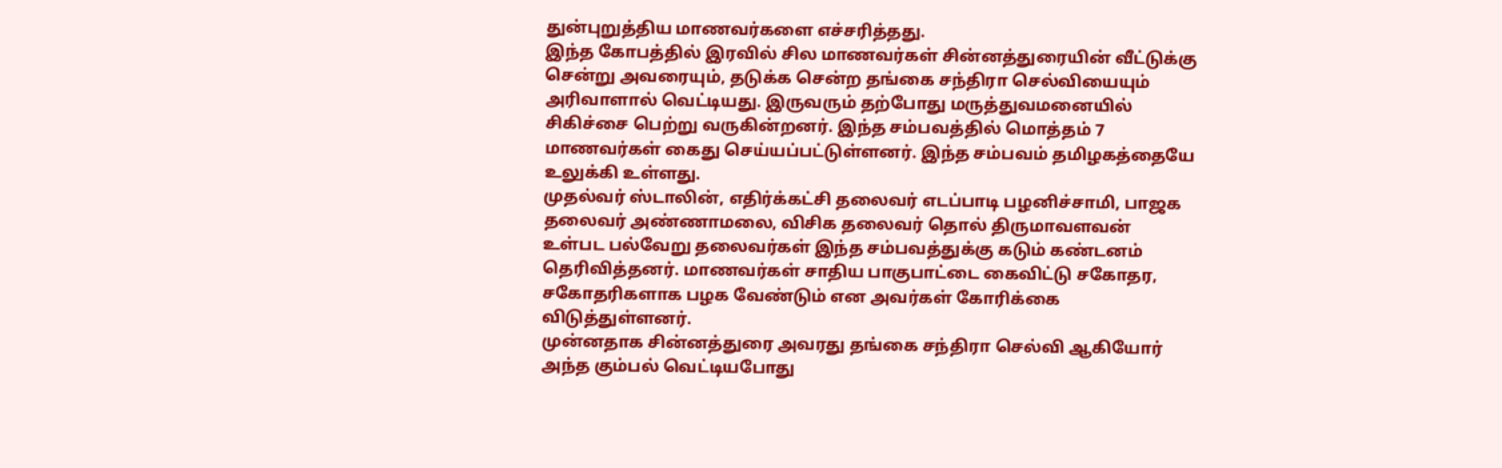துன்புறுத்திய மாணவர்களை எச்சரித்தது.
இந்த கோபத்தில் இரவில் சில மாணவர்கள் சின்னத்துரையின் வீட்டுக்கு சென்று அவரையும், தடுக்க சென்ற தங்கை சந்திரா செல்வியையும் அரிவாளால் வெட்டியது. இருவரும் தற்போது மருத்துவமனையில் சிகிச்சை பெற்று வருகின்றனர். இந்த சம்பவத்தில் மொத்தம் 7 மாணவர்கள் கைது செய்யப்பட்டுள்ளனர். இந்த சம்பவம் தமிழகத்தையே உலுக்கி உள்ளது.
முதல்வர் ஸ்டாலின், எதிர்க்கட்சி தலைவர் எடப்பாடி பழனிச்சாமி, பாஜக தலைவர் அண்ணாமலை, விசிக தலைவர் தொல் திருமாவளவன் உள்பட பல்வேறு தலைவர்கள் இந்த சம்பவத்துக்கு கடும் கண்டனம் தெரிவித்தனர். மாணவர்கள் சாதிய பாகுபாட்டை கைவிட்டு சகோதர, சகோதரிகளாக பழக வேண்டும் என அவர்கள் கோரிக்கை விடுத்துள்ளனர்.
முன்னதாக சின்னத்துரை அவரது தங்கை சந்திரா செல்வி ஆகியோர் அந்த கும்பல் வெட்டியபோது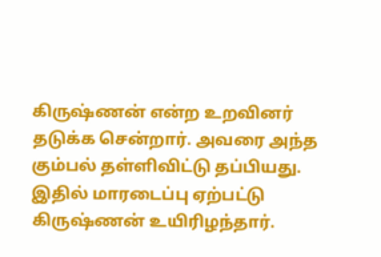கிருஷ்ணன் என்ற உறவினர் தடுக்க சென்றார். அவரை அந்த கும்பல் தள்ளிவிட்டு தப்பியது. இதில் மாரடைப்பு ஏற்பட்டு கிருஷ்ணன் உயிரிழந்தார்.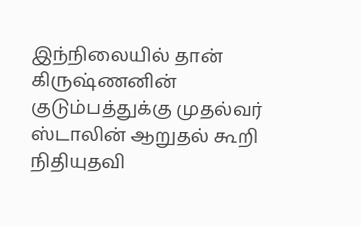இந்நிலையில் தான் கிருஷ்ணனின் குடும்பத்துக்கு முதல்வர் ஸ்டாலின் ஆறுதல் கூறி நிதியுதவி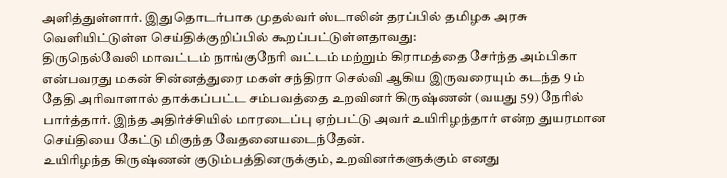அளித்துள்ளார். இதுதொடர்பாக முதல்வர் ஸ்டாலின் தரப்பில் தமிழக அரசு வெளியிட்டுள்ள செய்திக்குறிப்பில் கூறப்பட்டுள்ளதாவது:
திருநெல்வேலி மாவட்டம் நாங்குநேரி வட்டம் மற்றும் கிராமத்தை சேர்ந்த அம்பிகா என்பவரது மகன் சின்னத்துரை மகள் சந்திரா செல்வி ஆகிய இருவரையும் கடந்த 9 ம் தேதி அரிவாளால் தாக்கப்பட்ட சம்பவத்தை உறவினர் கிருஷ்ணன் (வயது 59) நேரில் பார்த்தார். இந்த அதிர்ச்சியில் மாரடைப்பு ஏற்பட்டு அவர் உயிரிழந்தார் என்ற துயரமான செய்தியை கேட்டு மிகுந்த வேதனையடைந்தேன்.
உயிரிழந்த கிருஷ்ணன் குடும்பத்தினருக்கும், உறவினர்களுக்கும் எனது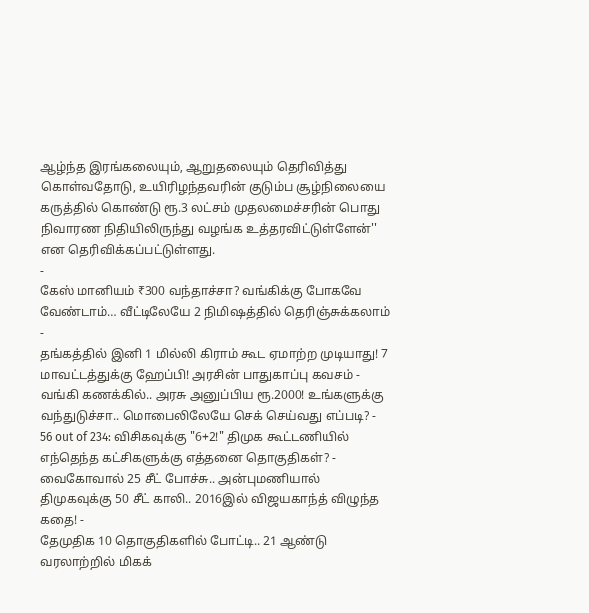ஆழ்ந்த இரங்கலையும், ஆறுதலையும் தெரிவித்து கொள்வதோடு, உயிரிழந்தவரின் குடும்ப சூழ்நிலையை கருத்தில் கொண்டு ரூ.3 லட்சம் முதலமைச்சரின் பொது நிவாரண நிதியிலிருந்து வழங்க உத்தரவிட்டுள்ளேன்'' என தெரிவிக்கப்பட்டுள்ளது.
-
கேஸ் மானியம் ₹300 வந்தாச்சா? வங்கிக்கு போகவே வேண்டாம்… வீட்டிலேயே 2 நிமிஷத்தில் தெரிஞ்சுக்கலாம் -
தங்கத்தில் இனி 1 மில்லி கிராம் கூட ஏமாற்ற முடியாது! 7 மாவட்டத்துக்கு ஹேப்பி! அரசின் பாதுகாப்பு கவசம் -
வங்கி கணக்கில்.. அரசு அனுப்பிய ரூ.2000! உங்களுக்கு வந்துடுச்சா.. மொபைலிலேயே செக் செய்வது எப்படி? -
56 out of 234: விசிகவுக்கு "6+2!" திமுக கூட்டணியில் எந்தெந்த கட்சிகளுக்கு எத்தனை தொகுதிகள்? -
வைகோவால் 25 சீட் போச்சு.. அன்புமணியால் திமுகவுக்கு 50 சீட் காலி.. 2016இல் விஜயகாந்த் விழுந்த கதை! -
தேமுதிக 10 தொகுதிகளில் போட்டி.. 21 ஆண்டு வரலாற்றில் மிகக்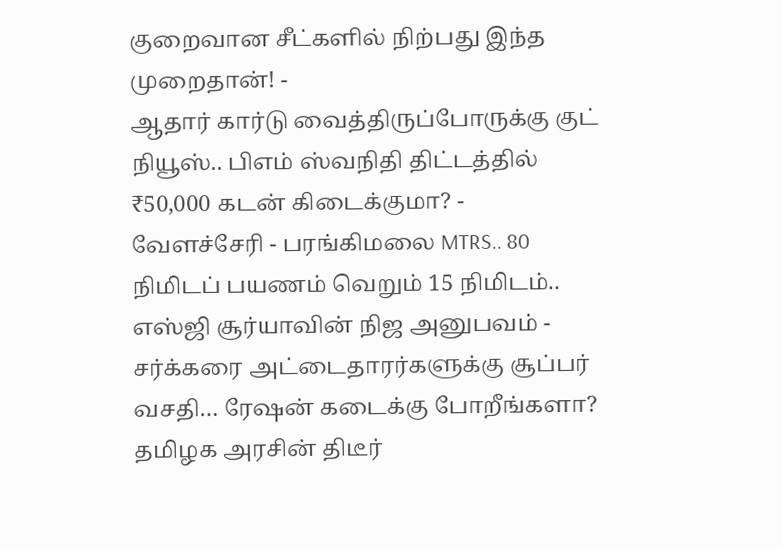குறைவான சீட்களில் நிற்பது இந்த முறைதான்! -
ஆதார் கார்டு வைத்திருப்போருக்கு குட் நியூஸ்.. பிஎம் ஸ்வநிதி திட்டத்தில் ₹50,000 கடன் கிடைக்குமா? -
வேளச்சேரி - பரங்கிமலை MTRS.. 80 நிமிடப் பயணம் வெறும் 15 நிமிடம்.. எஸ்ஜி சூர்யாவின் நிஜ அனுபவம் -
சர்க்கரை அட்டைதாரர்களுக்கு சூப்பர் வசதி… ரேஷன் கடைக்கு போறீங்களா? தமிழக அரசின் திடீர்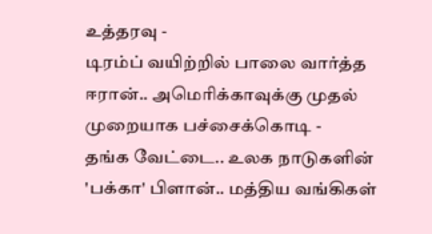உத்தரவு -
டிரம்ப் வயிற்றில் பாலை வார்த்த ஈரான்.. அமெரிக்காவுக்கு முதல் முறையாக பச்சைக்கொடி -
தங்க வேட்டை.. உலக நாடுகளின் 'பக்கா' பிளான்.. மத்திய வங்கிகள்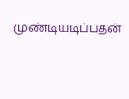முண்டியடிப்பதன்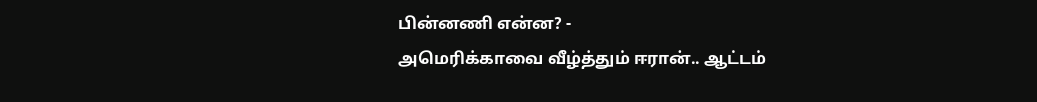பின்னணி என்ன? -
அமெரிக்காவை வீழ்த்தும் ஈரான்.. ஆட்டம்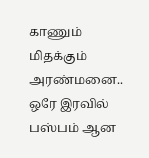காணும் மிதக்கும் அரண்மனை.. ஒரே இரவில் பஸ்பம் ஆன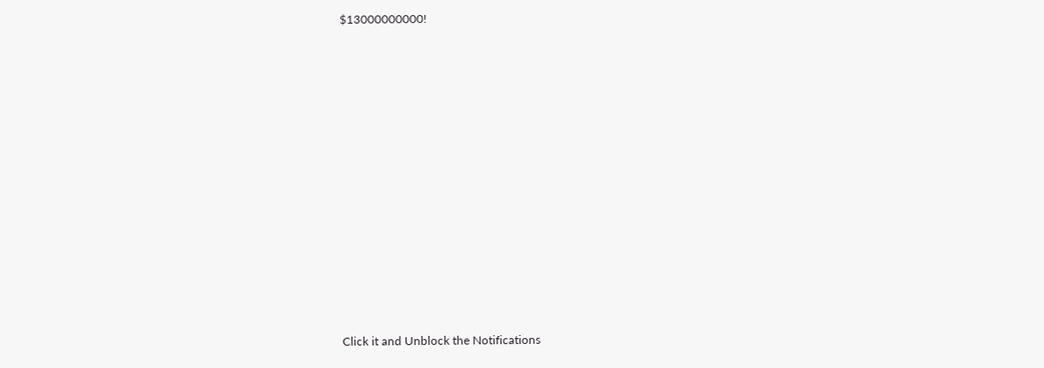$13000000000!












Click it and Unblock the Notifications